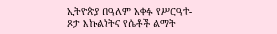ኢትዮጵያ በዓለም አቀፉ የሥርዓተ-ጾታ እኩልነትና የሴቶች ልማት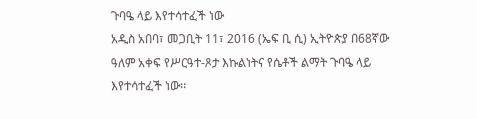ጉባዔ ላይ እየተሳተፈች ነው
አዲስ አበባ፣ መጋቢት 11፣ 2016 (ኤፍ ቢ ሲ) ኢትዮጵያ በ68ኛው ዓለም አቀፍ የሥርዓተ-ጾታ እኩልነትና የሴቶች ልማት ጉባዔ ላይ እየተሳተፈች ነው፡፡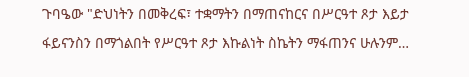ጉባዔው "ድህነትን በመቅረፍ፣ ተቋማትን በማጠናከርና በሥርዓተ ጾታ እይታ ፋይናንስን በማጎልበት የሥርዓተ ጾታ እኩልነት ስኬትን ማፋጠንና ሁሉንም…